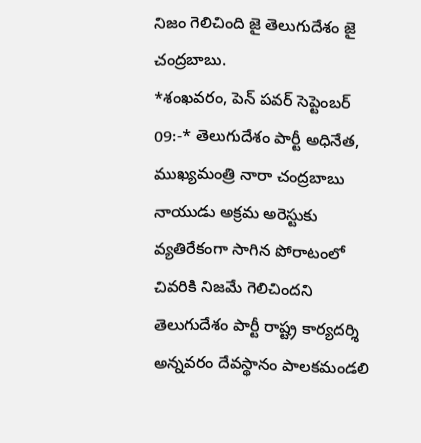నిజం గెలిచింది జై తెలుగుదేశం జై చంద్రబాబు.
*శంఖవరం, పెన్ పవర్ సెప్టెంబర్ 09:-* తెలుగుదేశం పార్టీ అధినేత, ముఖ్యమంత్రి నారా చంద్రబాబు నాయుడు అక్రమ అరెస్టుకు వ్యతిరేకంగా సాగిన పోరాటంలో చివరికి నిజమే గెలిచిందని తెలుగుదేశం పార్టీ రాష్ట్ర కార్యదర్శి అన్నవరం దేవస్థానం పాలకమండలి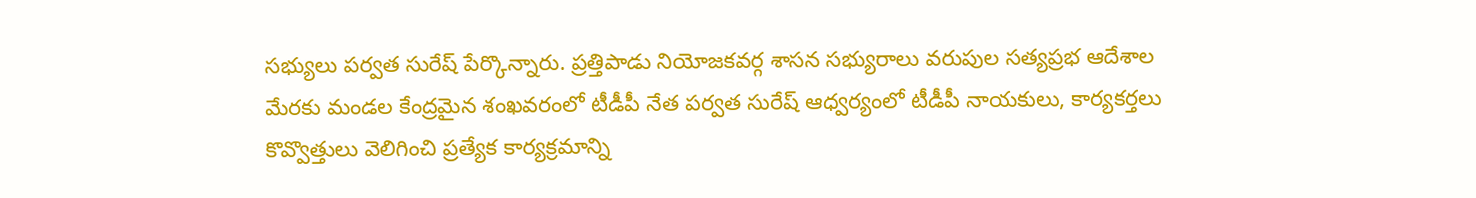సభ్యులు పర్వత సురేష్ పేర్కొన్నారు. ప్రత్తిపాడు నియోజకవర్గ శాసన సభ్యురాలు వరుపుల సత్యప్రభ ఆదేశాల మేరకు మండల కేంద్రమైన శంఖవరంలో టీడీపీ నేత పర్వత సురేష్ ఆధ్వర్యంలో టీడీపీ నాయకులు, కార్యకర్తలు కొవ్వొత్తులు వెలిగించి ప్రత్యేక కార్యక్రమాన్ని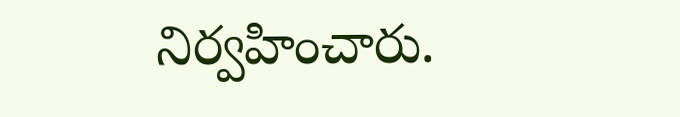నిర్వహించారు.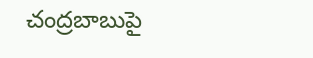చంద్రబాబుపై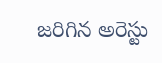జరిగిన అరెస్టు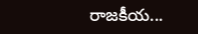రాజకీయ...